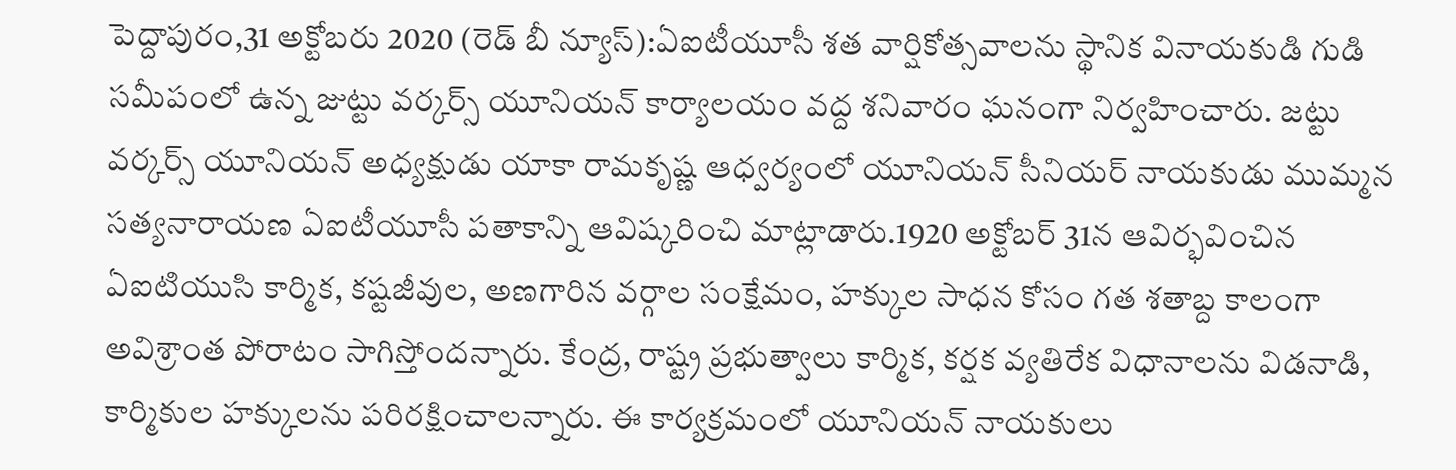పెద్దాపురం,31 అక్టోబరు 2020 (రెడ్ బీ న్యూస్):ఏఐటీయూసీ శత వార్షికోత్సవాలను స్థానిక వినాయకుడి గుడి సమీపంలో ఉన్న జుట్టు వర్కర్స్ యూనియన్ కార్యాలయం వద్ద శనివారం ఘనంగా నిర్వహించారు. జట్టు వర్కర్స్ యూనియన్ అధ్యక్షుడు యాకా రామకృష్ణ ఆధ్వర్యంలో యూనియన్ సీనియర్ నాయకుడు ముమ్మన సత్యనారాయణ ఏఐటీయూసీ పతాకాన్ని ఆవిష్కరించి మాట్లాడారు.1920 అక్టోబర్ 31న ఆవిర్భవించిన ఏఐటియుసి కార్మిక, కష్టజీవుల, అణగారిన వర్గాల సంక్షేమం, హక్కుల సాధన కోసం గత శతాబ్ద కాలంగా అవిశ్రాంత పోరాటం సాగిస్తోందన్నారు. కేంద్ర, రాష్ట్ర ప్రభుత్వాలు కార్మిక, కర్షక వ్యతిరేక విధానాలను విడనాడి, కార్మికుల హక్కులను పరిరక్షించాలన్నారు. ఈ కార్యక్రమంలో యూనియన్ నాయకులు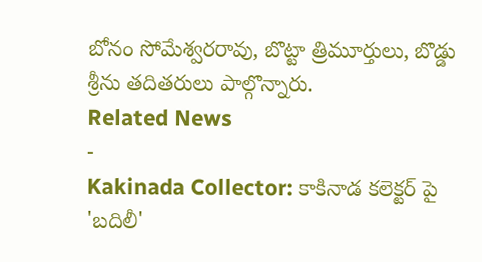బోనం సోమేశ్వరరావు, బొట్టా త్రిమూర్తులు, బొడ్డు శ్రీను తదితరులు పాల్గొన్నారు.
Related News
-
Kakinada Collector: కాకినాడ కలెక్టర్ పై 'బదిలీ'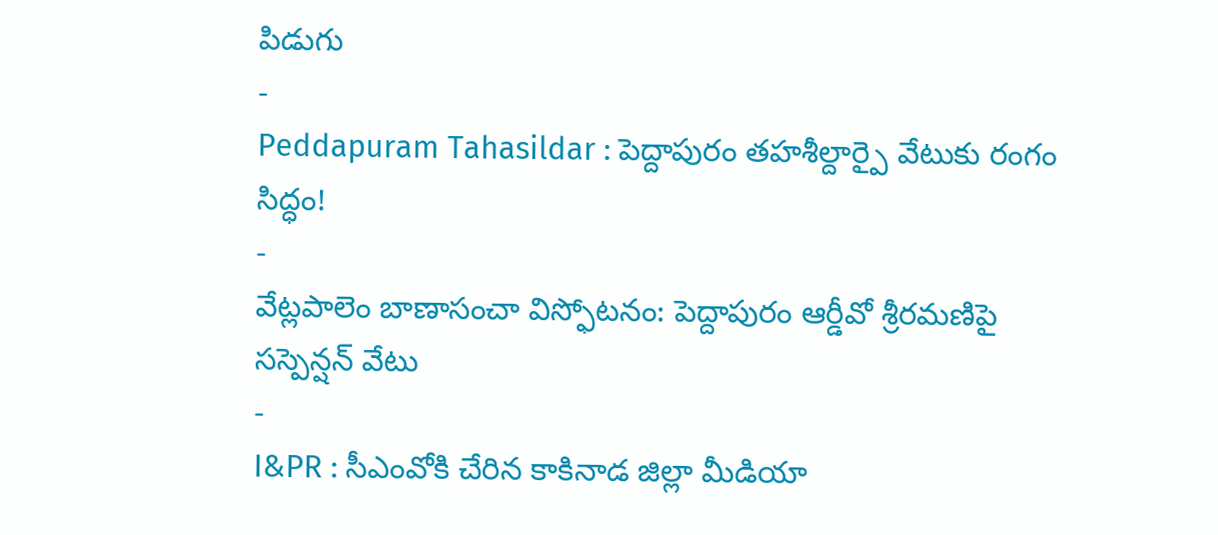పిడుగు
-
Peddapuram Tahasildar : పెద్దాపురం తహశీల్దార్పై వేటుకు రంగం సిద్ధం!
-
వేట్లపాలెం బాణాసంచా విస్ఫోటనం: పెద్దాపురం ఆర్డీవో శ్రీరమణిపై సస్పెన్షన్ వేటు
-
I&PR : సీఎంవోకి చేరిన కాకినాడ జిల్లా మీడియా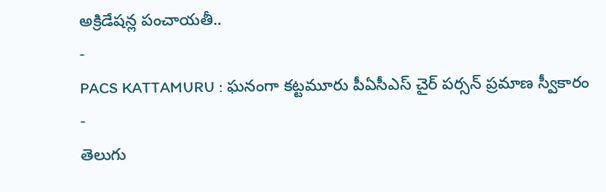అక్రిడేషన్ల పంచాయతీ..
-
PACS KATTAMURU : ఘనంగా కట్టమూరు పీఏసీఎస్ చైర్ పర్సన్ ప్రమాణ స్వీకారం
-
తెలుగు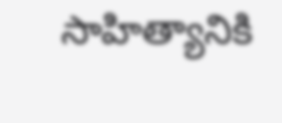సాహిత్యానికి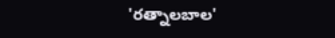'రత్నాలబాల'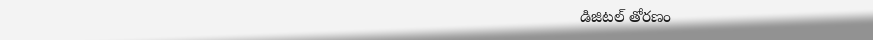డిజిటల్ తోరణం